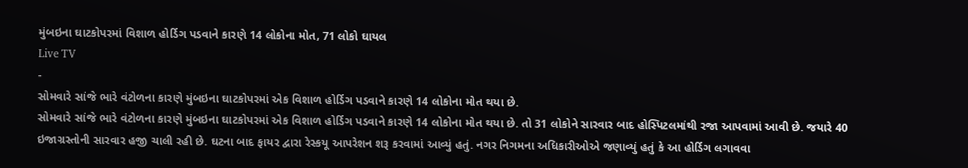મુંબઇના ઘાટકોપરમાં વિશાળ હોર્ડિગ પડવાને કારણે 14 લોકોના મોત, 71 લોકો ઘાયલ
Live TV
-
સોમવારે સાંજે ભારે વંટોળના કારણે મુંબઇના ઘાટકોપરમાં એક વિશાળ હોર્ડિગ પડવાને કારણે 14 લોકોના મોત થયા છે.
સોમવારે સાંજે ભારે વંટોળના કારણે મુંબઇના ઘાટકોપરમાં એક વિશાળ હોર્ડિગ પડવાને કારણે 14 લોકોના મોત થયા છે. તો 31 લોકોને સારવાર બાદ હોસ્પિટલમાંથી રજા આપવામાં આવી છે. જયારે 40 ઇજાગ્રસ્તોની સારવાર હજી ચાલી રહી છે. ઘટના બાદ ફાયર દ્વારા રેસ્કયૂ આપરેશન શરૂ કરવામાં આવ્યું હતું. નગર નિગમના અધિકારીઓએ જણાવ્યું હતું કે આ હોર્ડિગ લગાવવા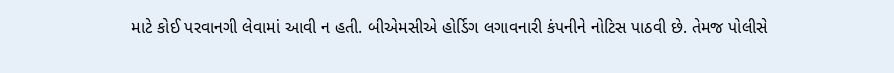માટે કોઈ પરવાનગી લેવામાં આવી ન હતી. બીએમસીએ હોર્ડિગ લગાવનારી કંપનીને નોટિસ પાઠવી છે. તેમજ પોલીસે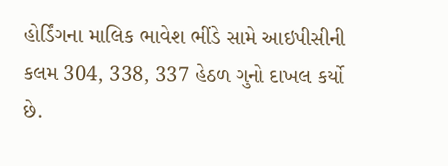હોર્ડિંગના માલિક ભાવેશ ભીંડે સામે આઇપીસીની કલમ 304, 338, 337 હેઠળ ગુનો દાખલ કર્યો છે.